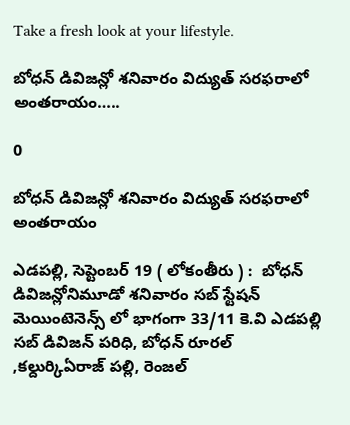Take a fresh look at your lifestyle.

బోధన్ డివిజన్లో శనివారం విద్యుత్ సరఫరాలో అంతరాయం…..

0

బోధన్ డివిజన్లో శనివారం విద్యుత్ సరఫరాలో అంతరాయం

ఎడపల్లి, సెప్టెంబర్ 19 ( లోకంతీరు ) :  బోధన్ డివిజన్లోనిమూడో శనివారం సబ్ స్టేషన్ మెయింటెనెన్స్ లో భాగంగా 33/11 కె.వి ఎడపల్లి సబ్ డివిజన్ పరిధి, బోధన్ రూరల్ ,కల్దుర్కిఏరాజ్ పల్లి, రెంజల్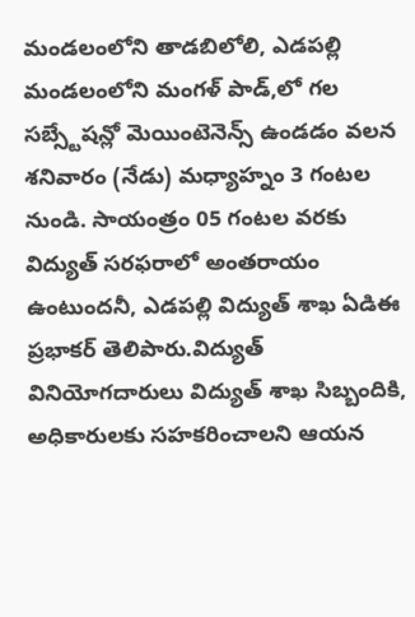మండలంలోని తాడబిలోలి, ఎడపల్లి మండలంలోని మంగళ్ పాడ్,లో గల సబ్స్టేషన్లో మెయింటెనెన్స్ ఉండడం వలన శనివారం (నేడు) మధ్యాహ్నం 3 గంటల నుండి. సాయంత్రం 05 గంటల వరకు విద్యుత్ సరఫరాలో అంతరాయం ఉంటుందనీ, ఎడపల్లి విద్యుత్ శాఖ ఏడిఈ ప్రభాకర్ తెలిపారు.విద్యుత్ వినియోగదారులు విద్యుత్ శాఖ సిబ్బందికి, అధికారులకు సహకరించాలని ఆయన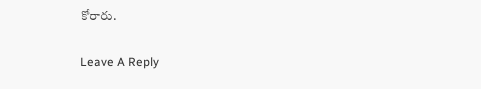కోరారు.

Leave A Reply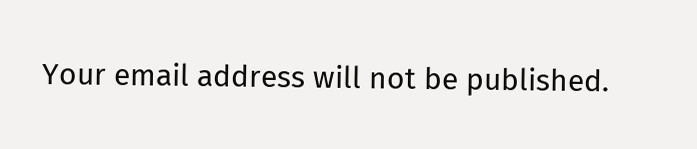Your email address will not be published.